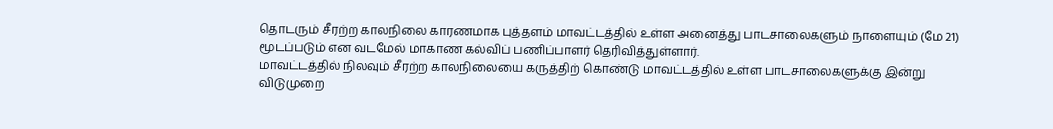தொடரும் சீரற்ற காலநிலை காரணமாக புத்தளம் மாவட்டத்தில் உள்ள அனைத்து பாடசாலைகளும் நாளையும் (மே 21) மூடப்படும் என வடமேல் மாகாண கல்விப் பணிப்பாளர் தெரிவித்துள்ளார்.
மாவட்டத்தில் நிலவும் சீரற்ற காலநிலையை கருத்திற் கொண்டு மாவட்டத்தில் உள்ள பாடசாலைகளுக்கு இன்று விடுமுறை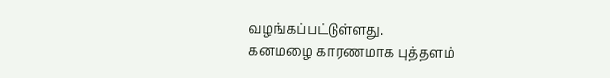வழங்கப்பட்டுள்ளது.
கனமழை காரணமாக புத்தளம்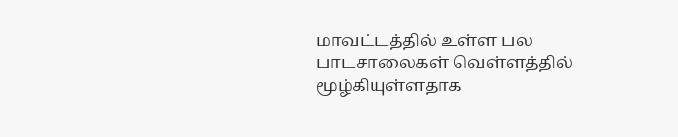மாவட்டத்தில் உள்ள பல பாடசாலைகள் வெள்ளத்தில் மூழ்கியுள்ளதாக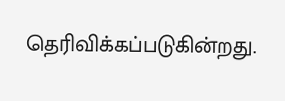தெரிவிக்கப்படுகின்றது.